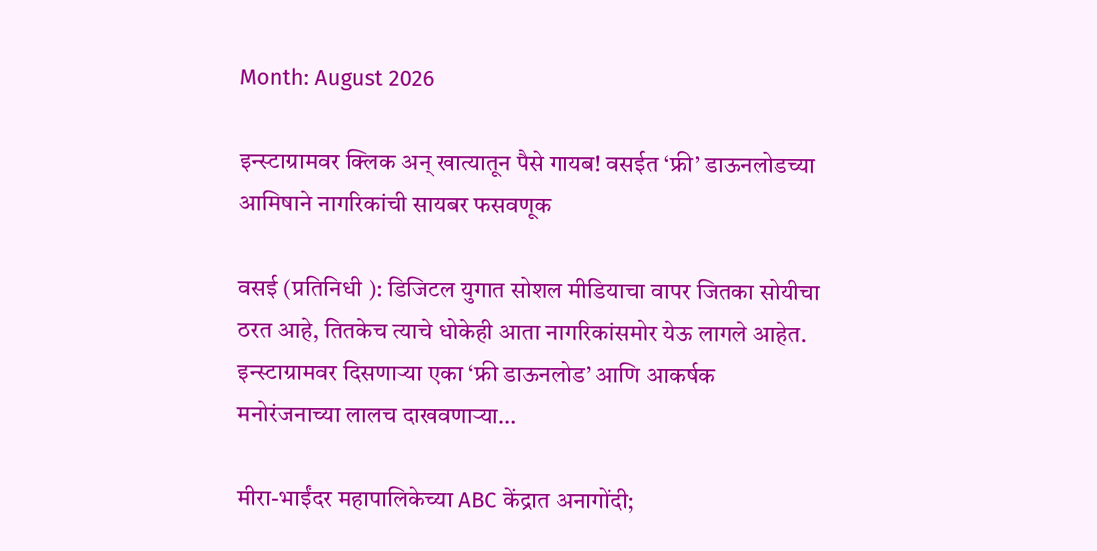Month: August 2026

इन्स्टाग्रामवर क्लिक अन् खात्यातून पैसे गायब! वसईत ‘फ्री’ डाऊनलोडच्या आमिषाने नागरिकांची सायबर फसवणूक

वसई (प्रतिनिधी ): डिजिटल युगात सोशल मीडियाचा वापर जितका सोयीचा ठरत आहे, तितकेच त्याचे धोकेही आता नागरिकांसमोर येऊ लागले आहेत. इन्स्टाग्रामवर दिसणाऱ्या एका ‘फ्री डाऊनलोड’ आणि आकर्षक मनोरंजनाच्या लालच दाखवणाऱ्या…

मीरा-भाईंदर महापालिकेच्या ABC केंद्रात अनागोंदी;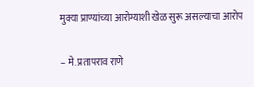मुक्या प्राण्यांच्या आरोग्याशी खेळ सुरू असल्याचा आरोप

– मे. प्रतापराव राणे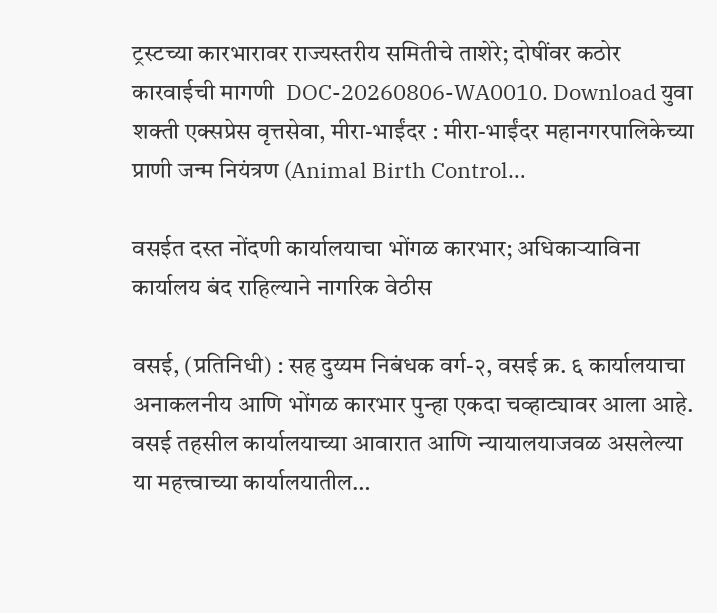ट्रस्टच्या कारभारावर राज्यस्तरीय समितीचे ताशेरे; दोषींवर कठोर कारवाईची मागणी  DOC-20260806-WA0010. Download युवा शक्ती एक्सप्रेस वृत्तसेवा, मीरा-भाईंदर : मीरा-भाईंदर महानगरपालिकेच्या प्राणी जन्म नियंत्रण (Animal Birth Control…

वसईत दस्त नोंदणी कार्यालयाचा भोंगळ कारभार; अधिकाऱ्याविना कार्यालय बंद राहिल्याने नागरिक वेठीस

वसई, (प्रतिनिधी) : सह दुय्यम निबंधक वर्ग-२, वसई क्र. ६ कार्यालयाचा अनाकलनीय आणि भोंगळ कारभार पुन्हा एकदा चव्हाट्यावर आला आहे. वसई तहसील कार्यालयाच्या आवारात आणि न्यायालयाजवळ असलेल्या या महत्त्वाच्या कार्यालयातील…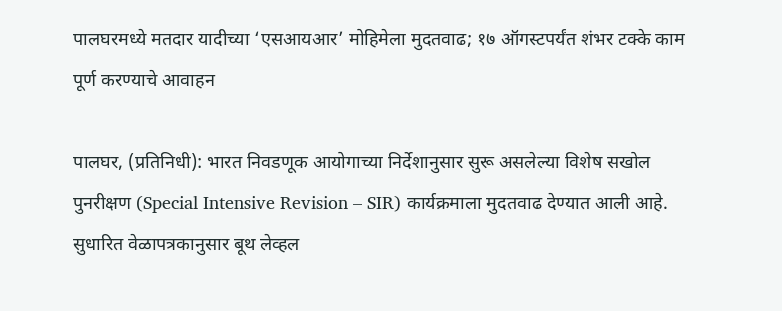पालघरमध्ये मतदार यादीच्या ‘एसआयआर’ मोहिमेला मुदतवाढ; १७ ऑगस्टपर्यंत शंभर टक्के काम पूर्ण करण्याचे आवाहन

पालघर, (प्रतिनिधी): भारत निवडणूक आयोगाच्या निर्देशानुसार सुरू असलेल्या विशेष सखोल पुनरीक्षण (Special Intensive Revision – SIR) कार्यक्रमाला मुदतवाढ देण्यात आली आहे. सुधारित वेळापत्रकानुसार बूथ लेव्हल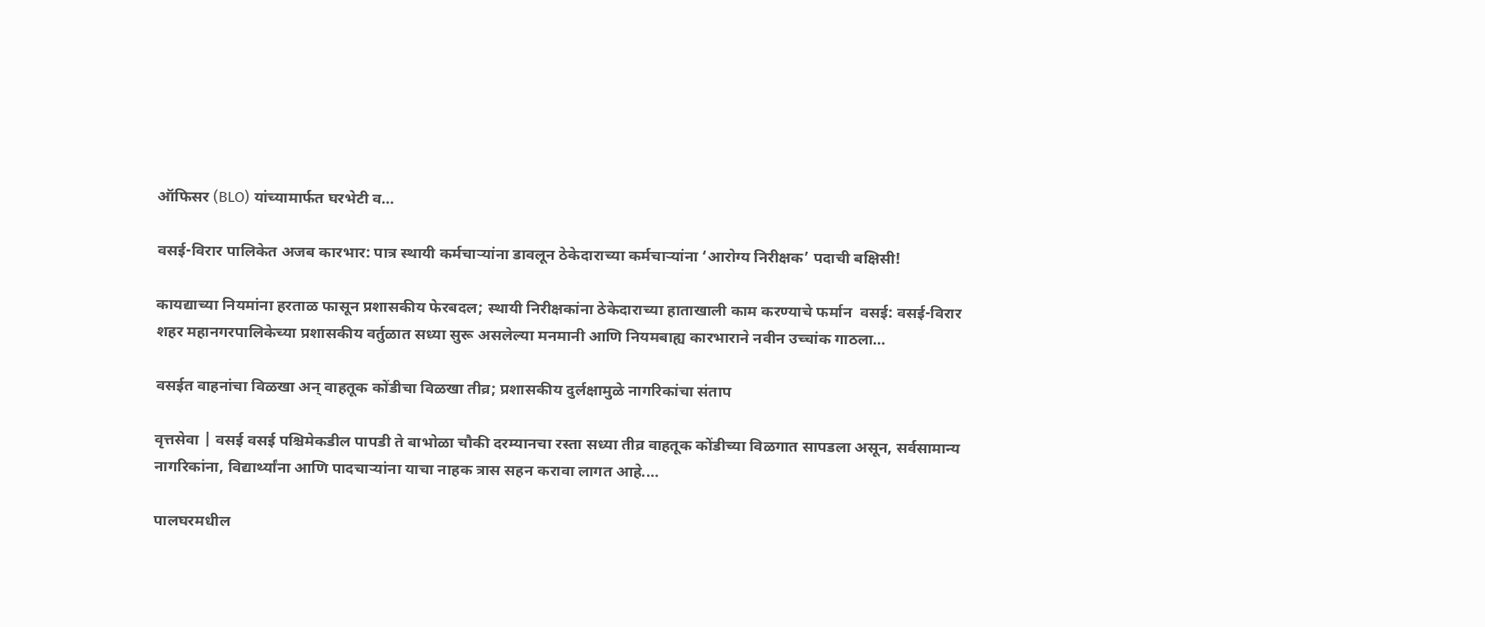ऑफिसर (BLO) यांच्यामार्फत घरभेटी व…

वसई-विरार पालिकेत अजब कारभार: पात्र स्थायी कर्मचाऱ्यांना डावलून ठेकेदाराच्या कर्मचाऱ्यांना ‘आरोग्य निरीक्षक’ पदाची बक्षिसी!

कायद्याच्या नियमांना हरताळ फासून प्रशासकीय फेरबदल; स्थायी निरीक्षकांना ठेकेदाराच्या हाताखाली काम करण्याचे फर्मान  वसई: वसई-विरार शहर महानगरपालिकेच्या प्रशासकीय वर्तुळात सध्या सुरू असलेल्या मनमानी आणि नियमबाह्य कारभाराने नवीन उच्चांक गाठला…

वसईत वाहनांचा विळखा अन् वाहतूक कोंडीचा विळखा तीव्र; प्रशासकीय दुर्लक्षामुळे नागरिकांचा संताप

वृत्तसेवा | वसई वसई पश्चिमेकडील पापडी ते बाभोळा चौकी दरम्यानचा रस्ता सध्या तीव्र वाहतूक कोंडीच्या विळगात सापडला असून, सर्वसामान्य नागरिकांना, विद्यार्थ्यांना आणि पादचाऱ्यांना याचा नाहक त्रास सहन करावा लागत आहे.…

पालघरमधील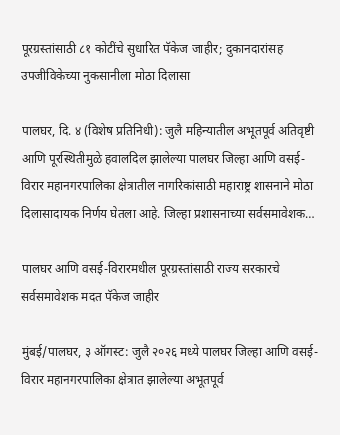पूरग्रस्तांसाठी ८१ कोटींचे सुधारित पॅकेज जाहीर; दुकानदारांसह उपजीविकेच्या नुकसानीला मोठा दिलासा

पालघर, दि. ४ (विशेष प्रतिनिधी): जुलै महिन्यातील अभूतपूर्व अतिवृष्टी आणि पूरस्थितीमुळे हवालदिल झालेल्या पालघर जिल्हा आणि वसई-विरार महानगरपालिका क्षेत्रातील नागरिकांसाठी महाराष्ट्र शासनाने मोठा दिलासादायक निर्णय घेतला आहे. जिल्हा प्रशासनाच्या सर्वसमावेशक…

पालघर आणि वसई-विरारमधील पूरग्रस्तांसाठी राज्य सरकारचे सर्वसमावेशक मदत पॅकेज जाहीर

मुंबई/पालघर, ३ ऑगस्ट: जुलै २०२६ मध्ये पालघर जिल्हा आणि वसई-विरार महानगरपालिका क्षेत्रात झालेल्या अभूतपूर्व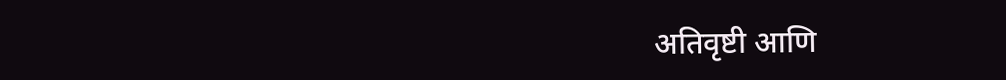अतिवृष्टी आणि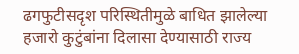ढगफुटीसदृश परिस्थितीमुळे बाधित झालेल्या हजारो कुटुंबांना दिलासा देण्यासाठी राज्य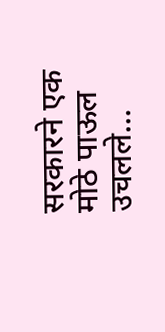सरकारने एक मोठे पाऊल उचलले…